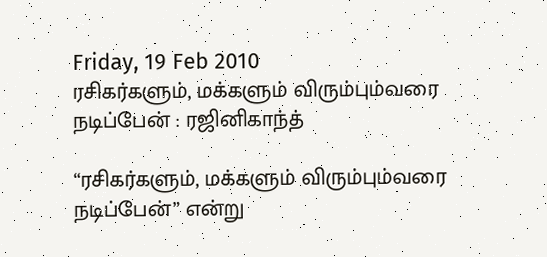Friday, 19 Feb 2010
ரசிகர்களும், மக்களும் விரும்பும்வரை நடிப்பேன் : ரஜினிகாந்த்

“ரசிகர்களும், மக்களும் விரும்பும்வரை நடிப்பேன்” என்று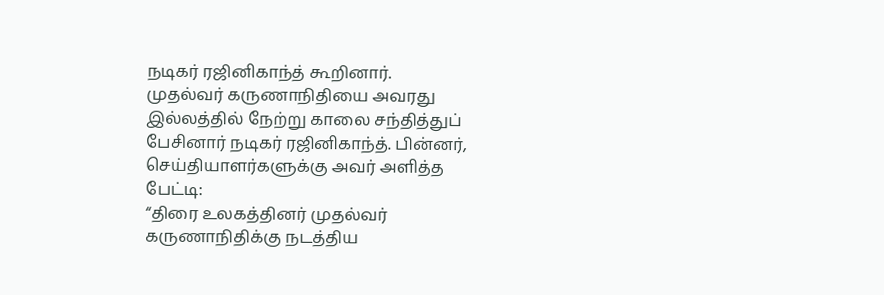நடிகர் ரஜினிகாந்த் கூறினார்.
முதல்வர் கருணாநிதியை அவரது இல்லத்தில் நேற்று காலை சந்தித்துப் பேசினார் நடிகர் ரஜினிகாந்த். பின்னர், செய்தியாளர்களுக்கு அவர் அளித்த பேட்டி:
“திரை உலகத்தினர் முதல்வர் கருணாநிதிக்கு நடத்திய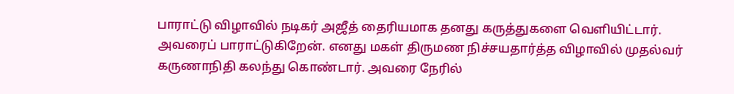பாராட்டு விழாவில் நடிகர் அஜீத் தைரியமாக தனது கருத்துகளை வெளியிட்டார். அவரைப் பாராட்டுகிறேன். எனது மகள் திருமண நிச்சயதார்த்த விழாவில் முதல்வர் கருணாநிதி கலந்து கொண்டார். அவரை நேரில்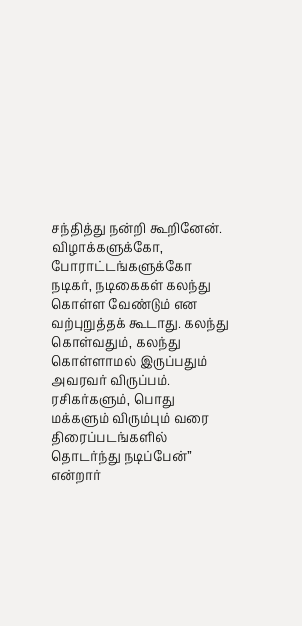சந்தித்து நன்றி கூறினேன்.
விழாக்களுக்கோ, போராட்டங்களுக்கோ நடிகர், நடிகைகள் கலந்து கொள்ள வேண்டும் என வற்புறுத்தக் கூடாது. கலந்து கொள்வதும், கலந்து கொள்ளாமல் இருப்பதும் அவரவர் விருப்பம்.
ரசிகர்களும், பொது மக்களும் விரும்பும் வரை திரைப்படங்களில் தொடர்ந்து நடிப்பேன்” என்றார்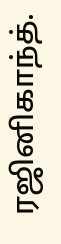ரஜினிகாந்த்.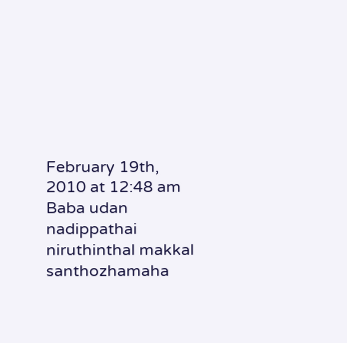February 19th, 2010 at 12:48 am
Baba udan nadippathai niruthinthal makkal santhozhamaha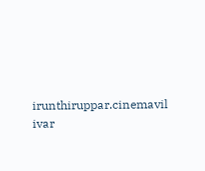irunthiruppar.cinemavil ivar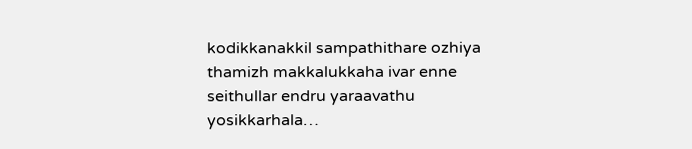kodikkanakkil sampathithare ozhiya thamizh makkalukkaha ivar enne seithullar endru yaraavathu yosikkarhala…